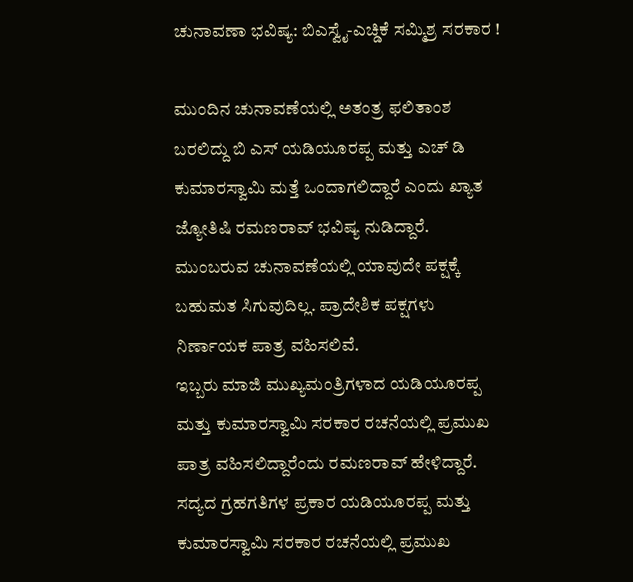ಚುನಾವಣಾ ಭವಿಷ್ಯ: ಬಿಎಸ್ವೈ-ಎಚ್ಡಿಕೆ ಸಮ್ಮಿಶ್ರ ಸರಕಾರ !

ಮುಂದಿನ ಚುನಾವಣೆಯಲ್ಲಿ ಅತಂತ್ರ ಫಲಿತಾಂಶ ಬರಲಿದ್ದು ಬಿ ಎಸ್ ಯಡಿಯೂರಪ್ಪ ಮತ್ತು ಎಚ್ ಡಿ ಕುಮಾರಸ್ವಾಮಿ ಮತ್ತೆ ಒಂದಾಗಲಿದ್ದಾರೆ ಎಂದು ಖ್ಯಾತ ಜ್ಯೋತಿಷಿ ರಮಣರಾವ್ ಭವಿಷ್ಯ ನುಡಿದ್ದಾರೆ.
ಮುಂಬರುವ ಚುನಾವಣೆಯಲ್ಲಿ ಯಾವುದೇ ಪಕ್ಷಕ್ಕೆ ಬಹುಮತ ಸಿಗುವುದಿಲ್ಲ. ಪ್ರಾದೇಶಿಕ ಪಕ್ಷಗಳು ನಿರ್ಣಾಯಕ ಪಾತ್ರ ವಹಿಸಲಿವೆ.
ಇಬ್ಬರು ಮಾಜಿ ಮುಖ್ಯಮಂತ್ರಿಗಳಾದ ಯಡಿಯೂರಪ್ಪ ಮತ್ತು ಕುಮಾರಸ್ವಾಮಿ ಸರಕಾರ ರಚನೆಯಲ್ಲಿ ಪ್ರಮುಖ ಪಾತ್ರ ವಹಿಸಲಿದ್ದಾರೆಂದು ರಮಣರಾವ್ ಹೇಳಿದ್ದಾರೆ.
ಸದ್ಯದ ಗ್ರಹಗತಿಗಳ ಪ್ರಕಾರ ಯಡಿಯೂರಪ್ಪ ಮತ್ತು ಕುಮಾರಸ್ವಾಮಿ ಸರಕಾರ ರಚನೆಯಲ್ಲಿ ಪ್ರಮುಖ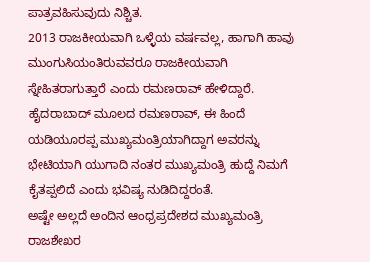ಪಾತ್ರವಹಿಸುವುದು ನಿಶ್ಚಿತ.
2013 ರಾಜಕೀಯವಾಗಿ ಒಳ್ಳೆಯ ವರ್ಷವಲ್ಲ, ಹಾಗಾಗಿ ಹಾವು ಮುಂಗುಸಿಯಂತಿರುವವರೂ ರಾಜಕೀಯವಾಗಿ ಸ್ನೇಹಿತರಾಗುತ್ತಾರೆ ಎಂದು ರಮಣರಾವ್ ಹೇಳಿದ್ದಾರೆ.
ಹೈದರಾಬಾದ್ ಮೂಲದ ರಮಣರಾವ್, ಈ ಹಿಂದೆ ಯಡಿಯೂರಪ್ಪ ಮುಖ್ಯಮಂತ್ರಿಯಾಗಿದ್ದಾಗ ಅವರನ್ನು ಭೇಟಿಯಾಗಿ ಯುಗಾದಿ ನಂತರ ಮುಖ್ಯಮಂತ್ರಿ ಹುದ್ದೆ ನಿಮಗೆ ಕೈತಪ್ಪಲಿದೆ ಎಂದು ಭವಿಷ್ಯ ನುಡಿದಿದ್ದರಂತೆ.
ಅಷ್ಟೇ ಅಲ್ಲದೆ ಅಂದಿನ ಆಂಧ್ರಪ್ರದೇಶದ ಮುಖ್ಯಮಂತ್ರಿ ರಾಜಶೇಖರ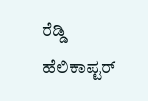ರೆಡ್ಡಿ ಹೆಲಿಕಾಪ್ಟರ್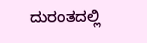ದುರಂತದಲ್ಲಿ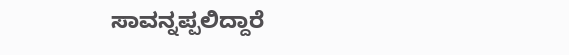ಸಾವನ್ನಪ್ಪಲಿದ್ದಾರೆ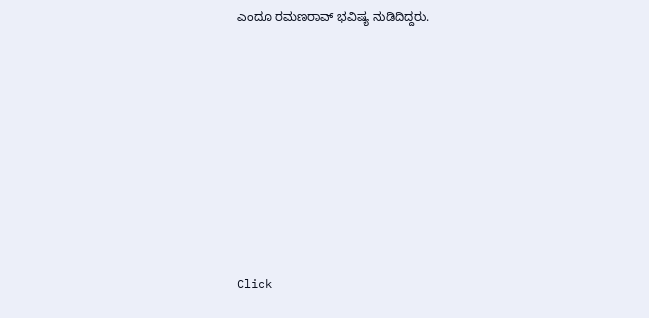ಎಂದೂ ರಮಣರಾವ್ ಭವಿಷ್ಯ ನುಡಿದಿದ್ದರು.












Click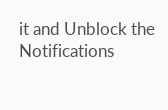it and Unblock the Notifications